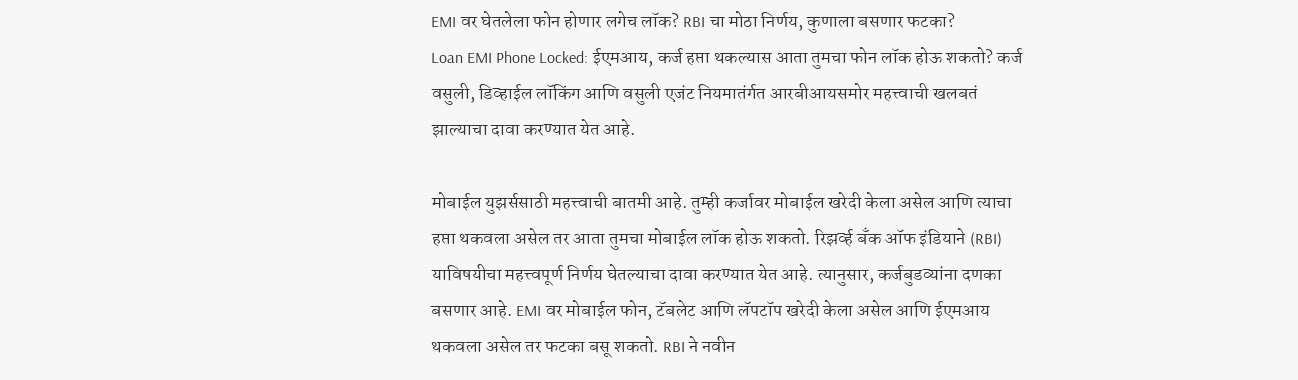EMI वर घेतलेला फोन होणार लगेच लॉक? RBI चा मोठा निर्णय, कुणाला बसणार फटका?
Loan EMI Phone Locked: ईएमआय, कर्ज हप्ता थकल्यास आता तुमचा फोन लॉक होऊ शकतो? कर्ज वसुली, डिव्हाईल लॉकिंग आणि वसुली एजंट नियमातंर्गत आरबीआयसमोर महत्त्वाची खलबतं झाल्याचा दावा करण्यात येत आहे.

मोबाईल युझर्ससाठी महत्त्वाची बातमी आहे. तुम्ही कर्जावर मोबाईल खरेदी केला असेल आणि त्याचा हप्ता थकवला असेल तर आता तुमचा मोबाईल लॉक होऊ शकतो. रिझर्व्ह बँक ऑफ इंडियाने (RBI) याविषयीचा महत्त्वपूर्ण निर्णय घेतल्याचा दावा करण्यात येत आहे. त्यानुसार, कर्जबुडव्यांना दणका बसणार आहे. EMI वर मोबाईल फोन, टॅबलेट आणि लॅपटॉप खरेदी केला असेल आणि ईएमआय थकवला असेल तर फटका बसू शकतो. RBI ने नवीन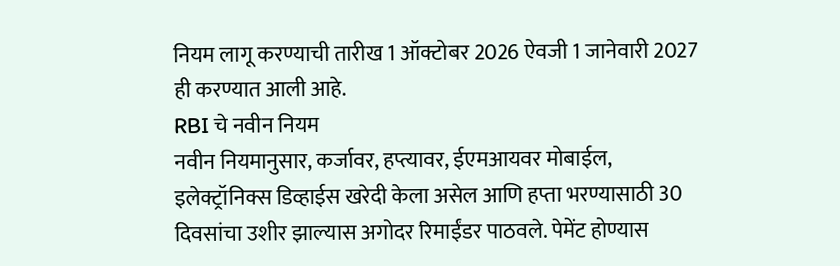नियम लागू करण्याची तारीख 1 ऑक्टोबर 2026 ऐवजी 1 जानेवारी 2027 ही करण्यात आली आहे.
RBI चे नवीन नियम
नवीन नियमानुसार, कर्जावर, हप्त्यावर, ईएमआयवर मोबाईल, इलेक्ट्रॉनिक्स डिव्हाईस खरेदी केला असेल आणि हप्ता भरण्यासाठी 30 दिवसांचा उशीर झाल्यास अगोदर रिमाईंडर पाठवले. पेमेंट होण्यास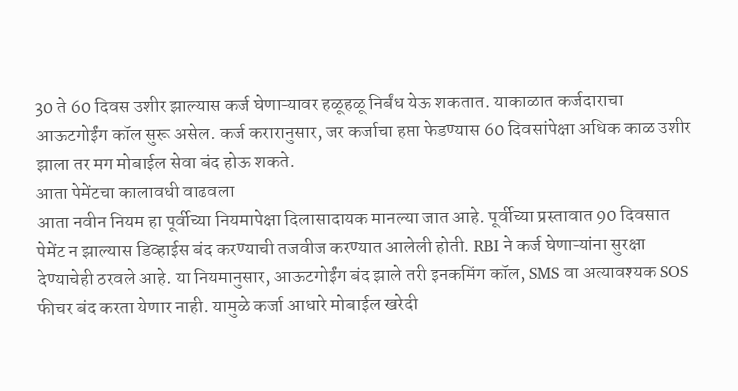30 ते 60 दिवस उशीर झाल्यास कर्ज घेणाऱ्यावर हळूहळू निर्बंध येऊ शकतात. याकाळात कर्जदाराचा आऊटगोईंग कॉल सुरू असेल. कर्ज करारानुसार, जर कर्जाचा हप्ता फेडण्यास 60 दिवसांपेक्षा अधिक काळ उशीर झाला तर मग मोबाईल सेवा बंद होऊ शकते.
आता पेमेंटचा कालावधी वाढवला
आता नवीन नियम हा पूर्वीच्या नियमापेक्षा दिलासादायक मानल्या जात आहे. पूर्वीच्या प्रस्तावात 90 दिवसात पेमेंट न झाल्यास डिव्हाईस बंद करण्याची तजवीज करण्यात आलेली होती. RBI ने कर्ज घेणाऱ्यांना सुरक्षा देण्याचेही ठरवले आहे. या नियमानुसार, आऊटगोईंग बंद झाले तरी इनकमिंग कॉल, SMS वा अत्यावश्यक SOS फीचर बंद करता येणार नाही. यामुळे कर्जा आधारे मोबाईल खरेदी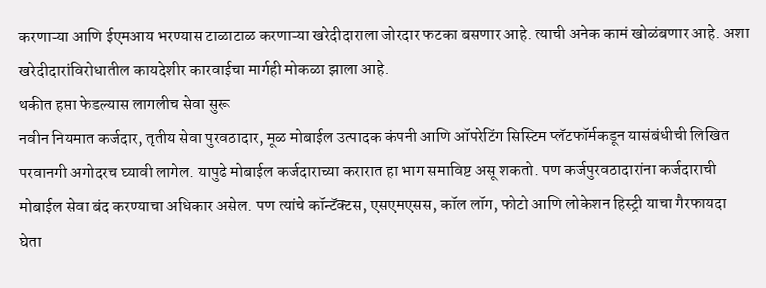करणाऱ्या आणि ईएमआय भरण्यास टाळाटाळ करणाऱ्या खरेदीदाराला जोरदार फटका बसणार आहे. त्याची अनेक कामं खोळंबणार आहे. अशा खरेदीदारांविरोधातील कायदेशीर कारवाईचा मार्गही मोकळा झाला आहे.
थकीत हप्ता फेडल्यास लागलीच सेवा सुरू
नवीन नियमात कर्जदार, तृतीय सेवा पुरवठादार, मूळ मोबाईल उत्पादक कंपनी आणि ऑपरेटिंग सिस्टिम प्लॅटफॉर्मकडून यासंबंधीची लिखित परवानगी अगोदरच घ्यावी लागेल. यापुढे मोबाईल कर्जदाराच्या करारात हा भाग समाविष्ट असू शकतो. पण कर्जपुरवठादारांना कर्जदाराची मोबाईल सेवा बंद करण्याचा अधिकार असेल. पण त्यांचे कॉन्टॅक्टस, एसएमएसस, कॉल लॉग, फोटो आणि लोकेशन हिस्ट्री याचा गैरफायदा घेता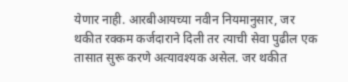येणार नाही. आरबीआयच्या नवीन नियमानुसार, जर थकीत रक्कम कर्जदाराने दिली तर त्याची सेवा पुढील एक तासात सुरू करणे अत्यावश्यक असेल. जर थकीत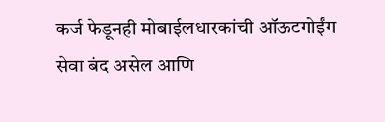कर्ज फेडूनही मोबाईलधारकांची ऑऊटगोईंग सेवा बंद असेल आणि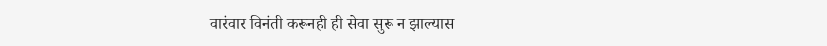वारंवार विनंती करूनही ही सेवा सुरू न झाल्यास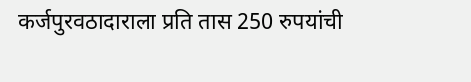कर्जपुरवठादाराला प्रति तास 250 रुपयांची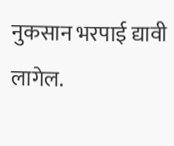नुकसान भरपाई द्यावी लागेल.